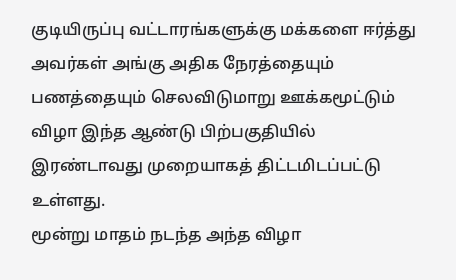குடியிருப்பு வட்டாரங்களுக்கு மக்களை ஈர்த்து அவர்கள் அங்கு அதிக நேரத்தையும் பணத்தையும் செலவிடுமாறு ஊக்கமூட்டும் விழா இந்த ஆண்டு பிற்பகுதியில் இரண்டாவது முறையாகத் திட்டமிடப்பட்டு உள்ளது.
மூன்று மாதம் நடந்த அந்த விழா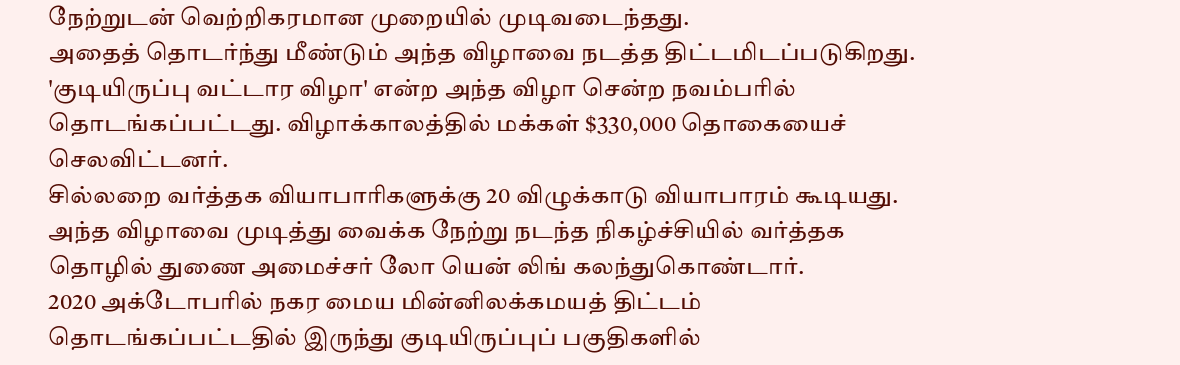நேற்றுடன் வெற்றிகரமான முறையில் முடிவடைந்தது.
அதைத் தொடர்ந்து மீண்டும் அந்த விழாவை நடத்த திட்டமிடப்படுகிறது.
'குடியிருப்பு வட்டார விழா' என்ற அந்த விழா சென்ற நவம்பரில் தொடங்கப்பட்டது. விழாக்காலத்தில் மக்கள் $330,000 தொகையைச் செலவிட்டனர்.
சில்லறை வர்த்தக வியாபாரிகளுக்கு 20 விழுக்காடு வியாபாரம் கூடியது. அந்த விழாவை முடித்து வைக்க நேற்று நடந்த நிகழ்ச்சியில் வர்த்தக தொழில் துணை அமைச்சர் லோ யென் லிங் கலந்துகொண்டார்.
2020 அக்டோபரில் நகர மைய மின்னிலக்கமயத் திட்டம் தொடங்கப்பட்டதில் இருந்து குடியிருப்புப் பகுதிகளில்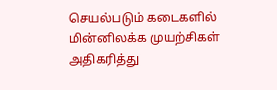செயல்படும் கடைகளில் மின்னிலக்க முயற்சிகள் அதிகரித்து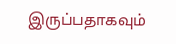இருப்பதாகவும்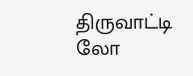திருவாட்டி லோ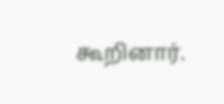கூறினார்.